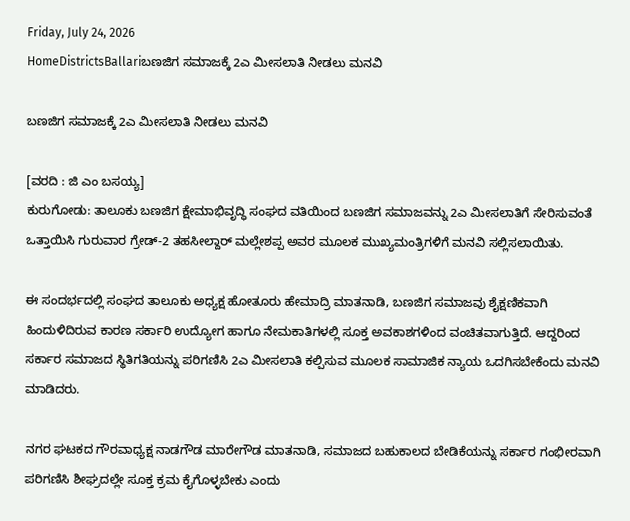Friday, July 24, 2026
HomeDistrictsBallariಬಣಜಿಗ ಸಮಾಜಕ್ಕೆ 2ಎ ಮೀಸಲಾತಿ ನೀಡಲು ಮನವಿ

ಬಣಜಿಗ ಸಮಾಜಕ್ಕೆ 2ಎ ಮೀಸಲಾತಿ ನೀಡಲು ಮನವಿ

[ವರದಿ : ಜಿ ಎಂ ಬಸಯ್ಯ]
ಕುರುಗೋಡು: ತಾಲೂಕು ಬಣಜಿಗ ಕ್ಷೇಮಾಭಿವೃದ್ಧಿ ಸಂಘದ ವತಿಯಿಂದ ಬಣಜಿಗ ಸಮಾಜವನ್ನು 2ಎ ಮೀಸಲಾತಿಗೆ ಸೇರಿಸುವಂತೆ ಒತ್ತಾಯಿಸಿ ಗುರುವಾರ ಗ್ರೇಡ್-2 ತಹಸೀಲ್ದಾರ್ ಮಲ್ಲೇಶಪ್ಪ ಅವರ ಮೂಲಕ ಮುಖ್ಯಮಂತ್ರಿಗಳಿಗೆ ಮನವಿ ಸಲ್ಲಿಸಲಾಯಿತು.

ಈ ಸಂದರ್ಭದಲ್ಲಿ ಸಂಘದ ತಾಲೂಕು ಅಧ್ಯಕ್ಷ ಹೋತೂರು ಹೇಮಾದ್ರಿ ಮಾತನಾಡಿ, ಬಣಜಿಗ ಸಮಾಜವು ಶೈಕ್ಷಣಿಕವಾಗಿ ಹಿಂದುಳಿದಿರುವ ಕಾರಣ ಸರ್ಕಾರಿ ಉದ್ಯೋಗ ಹಾಗೂ ನೇಮಕಾತಿಗಳಲ್ಲಿ ಸೂಕ್ತ ಅವಕಾಶಗಳಿಂದ ವಂಚಿತವಾಗುತ್ತಿದೆ. ಆದ್ದರಿಂದ ಸರ್ಕಾರ ಸಮಾಜದ ಸ್ಥಿತಿಗತಿಯನ್ನು ಪರಿಗಣಿಸಿ 2ಎ ಮೀಸಲಾತಿ ಕಲ್ಪಿಸುವ ಮೂಲಕ ಸಾಮಾಜಿಕ ನ್ಯಾಯ ಒದಗಿಸಬೇಕೆಂದು ಮನವಿ ಮಾಡಿದರು.

ನಗರ ಘಟಕದ ಗೌರವಾಧ್ಯಕ್ಷ ನಾಡಗೌಡ ಮಾರೇಗೌಡ ಮಾತನಾಡಿ, ಸಮಾಜದ ಬಹುಕಾಲದ ಬೇಡಿಕೆಯನ್ನು ಸರ್ಕಾರ ಗಂಭೀರವಾಗಿ ಪರಿಗಣಿಸಿ ಶೀಘ್ರದಲ್ಲೇ ಸೂಕ್ತ ಕ್ರಮ ಕೈಗೊಳ್ಳಬೇಕು ಎಂದು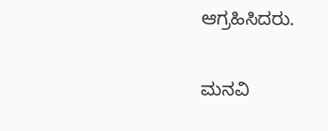ಆಗ್ರಹಿಸಿದರು.

ಮನವಿ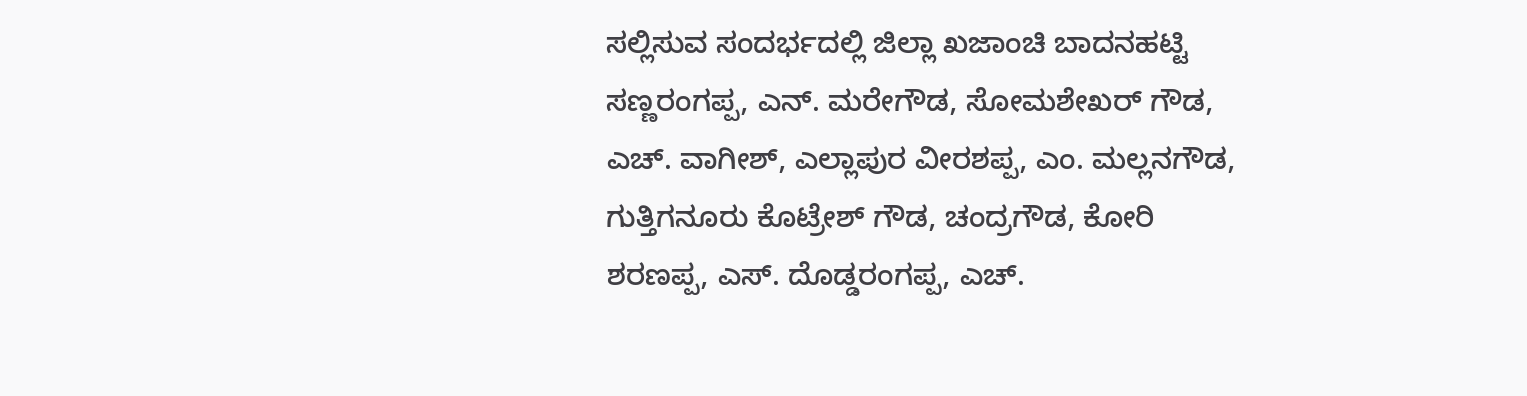ಸಲ್ಲಿಸುವ ಸಂದರ್ಭದಲ್ಲಿ ಜಿಲ್ಲಾ ಖಜಾಂಚಿ ಬಾದನಹಟ್ಟಿ ಸಣ್ಣರಂಗಪ್ಪ, ಎನ್. ಮರೇಗೌಡ, ಸೋಮಶೇಖರ್ ಗೌಡ, ಎಚ್. ವಾಗೀಶ್, ಎಲ್ಲಾಪುರ ವೀರಶಪ್ಪ, ಎಂ. ಮಲ್ಲನಗೌಡ, ಗುತ್ತಿಗನೂರು ಕೊಟ್ರೇಶ್ ಗೌಡ, ಚಂದ್ರಗೌಡ, ಕೋರಿ ಶರಣಪ್ಪ, ಎಸ್. ದೊಡ್ಡರಂಗಪ್ಪ, ಎಚ್.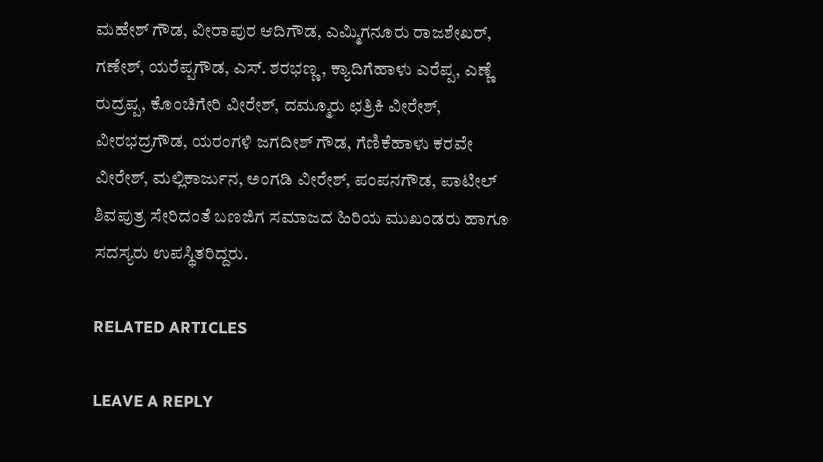ಮಹೇಶ್ ಗೌಡ, ವೀರಾಪುರ ಆದಿಗೌಡ, ಎಮ್ಮಿಗನೂರು ರಾಜಶೇಖರ್, ಗಣೇಶ್, ಯರೆಪ್ಪಗೌಡ, ಎಸ್. ಶರಭಣ್ಣ, ಕ್ಯಾದಿಗೆಹಾಳು ಎರೆಪ್ಪ, ಎಣ್ಣೆ ರುದ್ರಪ್ಪ, ಕೊಂಚಿಗೇರಿ ವೀರೇಶ್, ದಮ್ಮೂರು ಛತ್ರಿಕಿ ವೀರೇಶ್, ವೀರಭದ್ರಗೌಡ, ಯರಂಗಳಿ ಜಗದೀಶ್ ಗೌಡ, ಗೆಣಿಕೆಹಾಳು ಕರವೇ ವೀರೇಶ್, ಮಲ್ಲಿಕಾರ್ಜುನ, ಅಂಗಡಿ ವೀರೇಶ್, ಪಂಪನಗೌಡ, ಪಾಟೀಲ್ ಶಿವಪುತ್ರ ಸೇರಿದಂತೆ ಬಣಜಿಗ ಸಮಾಜದ ಹಿರಿಯ ಮುಖಂಡರು ಹಾಗೂ ಸದಸ್ಯರು ಉಪಸ್ಥಿತರಿದ್ದರು.

RELATED ARTICLES

LEAVE A REPLY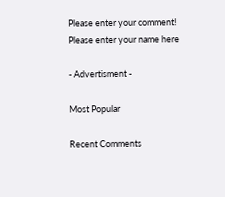Please enter your comment!
Please enter your name here

- Advertisment -

Most Popular

Recent Comments